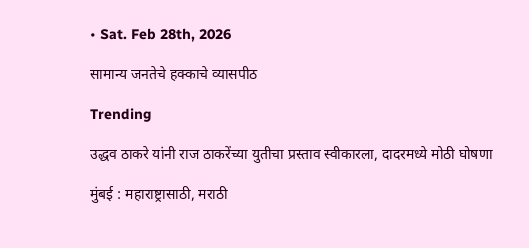• Sat. Feb 28th, 2026

सामान्य जनतेचे हक्काचे व्यासपीठ

Trending

उद्धव ठाकरे यांनी राज ठाकरेंच्या युतीचा प्रस्ताव स्वीकारला, दादरमध्ये मोठी घोषणा

मुंबई : महाराष्ट्रासाठी, मराठी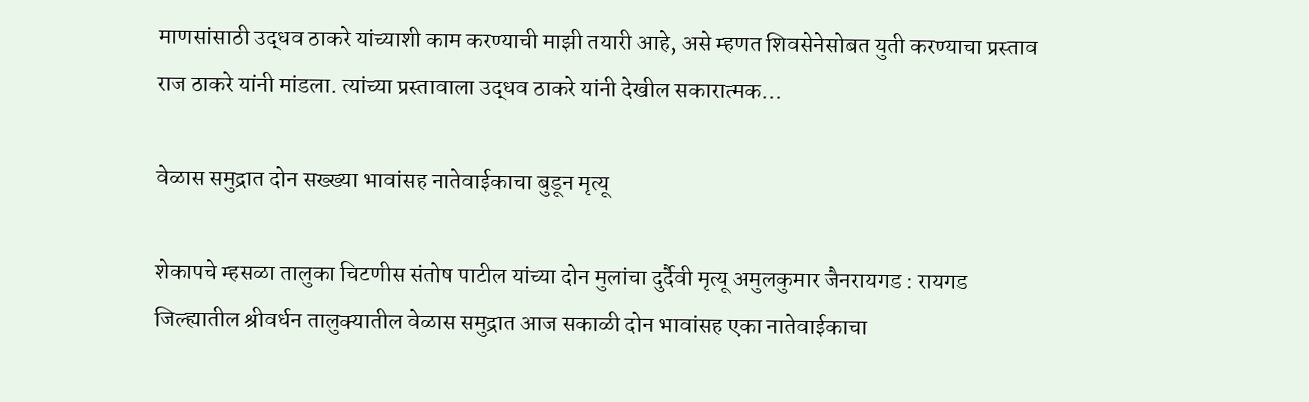माणसांसाठी उद्धव ठाकरे यांच्याशी काम करण्याची माझी तयारी आहे, असे म्हणत शिवसेनेसोबत युती करण्याचा प्रस्ताव राज ठाकरे यांनी मांडला. त्यांच्या प्रस्तावाला उद्धव ठाकरे यांनी देखील सकारात्मक…

वेळास समुद्रात दोन सख्ख्या भावांसह नातेवाईकाचा बुडून मृत्यू

शेकापचे म्हसळा तालुका चिटणीस संतोष पाटील यांच्या दोन मुलांचा दुर्दैवी मृत्यू अमुलकुमार जैनरायगड : रायगड जिल्ह्यातील श्रीवर्धन तालुक्यातील वेळास समुद्रात आज सकाळी दोन भावांसह एका नातेवाईकाचा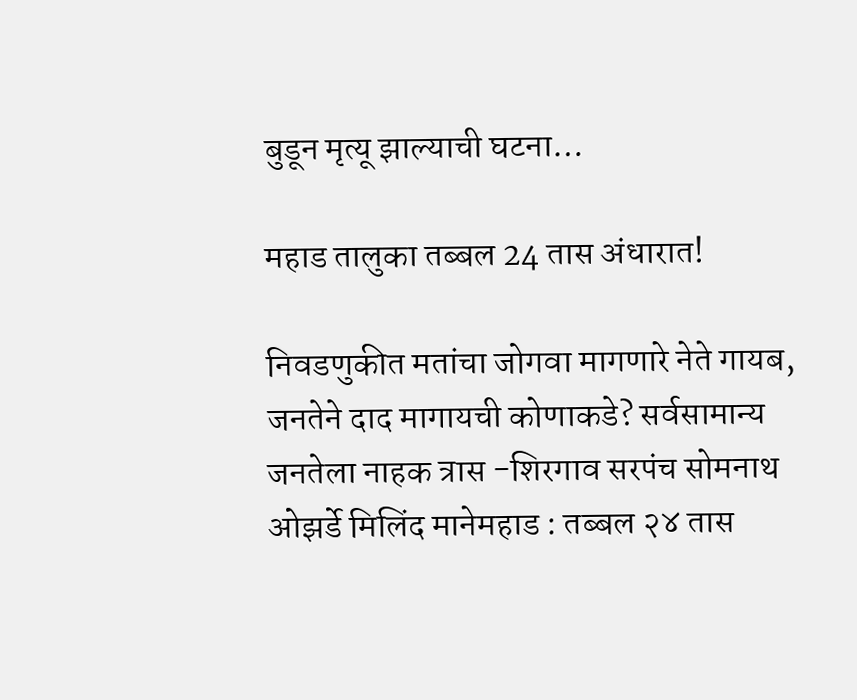बुडून मृत्यू झाल्याची घटना…

महाड तालुका तब्बल 24 तास अंधारात!

निवडणुकीत मतांचा जोगवा मागणारे नेते गायब, जनतेने दाद मागायची कोणाकडे? सर्वसामान्य जनतेला नाहक त्रास -शिरगाव सरपंच सोमनाथ ओझर्डे मिलिंद मानेमहाड : तब्बल २४ तास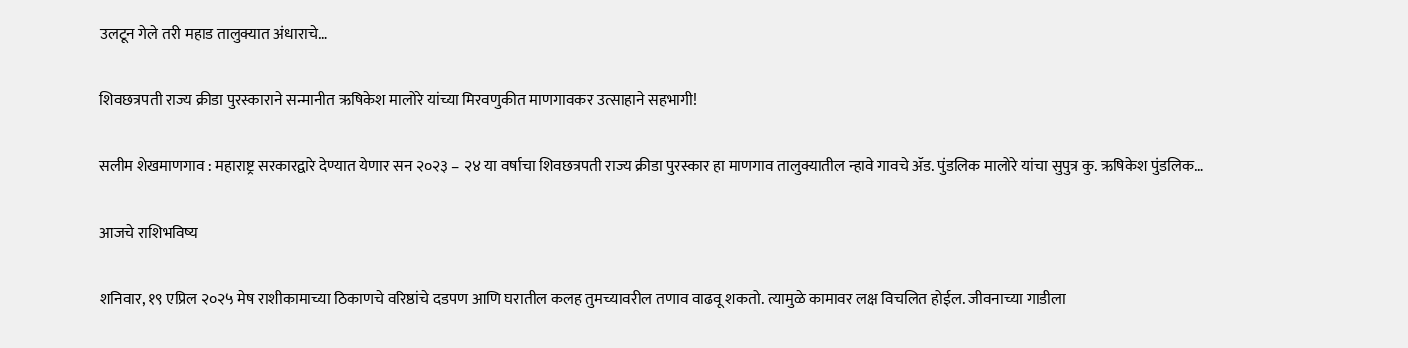उलटून गेले तरी महाड तालुक्यात अंधाराचे…

शिवछत्रपती राज्य क्रीडा पुरस्काराने सन्मानीत ऋषिकेश मालोरे यांच्या मिरवणुकीत माणगावकर उत्साहाने सहभागी!

सलीम शेखमाणगाव : महाराष्ट्र सरकारद्वारे देण्यात येणार सन २०२३ – २४ या वर्षाचा शिवछत्रपती राज्य क्रीडा पुरस्कार हा माणगाव तालुक्यातील न्हावे गावचे ॲड. पुंडलिक मालोरे यांचा सुपुत्र कु. ऋषिकेश पुंडलिक…

आजचे राशिभविष्य

शनिवार, १९ एप्रिल २०२५ मेष राशीकामाच्या ठिकाणचे वरिष्ठांचे दडपण आणि घरातील कलह तुमच्यावरील तणाव वाढवू शकतो. त्यामुळे कामावर लक्ष विचलित होईल. जीवनाच्या गाडीला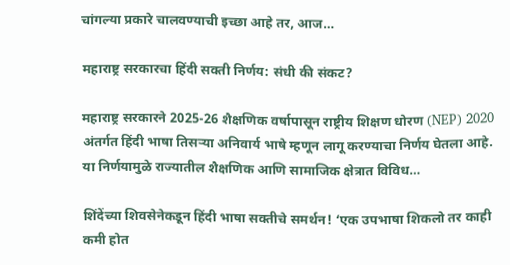चांगल्या प्रकारे चालवण्याची इच्छा आहे तर, आज…

महाराष्ट्र सरकारचा हिंदी सक्ती निर्णय: संधी की संकट?

महाराष्ट्र सरकारने 2025-26 शैक्षणिक वर्षापासून राष्ट्रीय शिक्षण धोरण (NEP) 2020 अंतर्गत हिंदी भाषा तिसऱ्या अनिवार्य भाषे म्हणून लागू करण्याचा निर्णय घेतला आहे. या निर्णयामुळे राज्यातील शैक्षणिक आणि सामाजिक क्षेत्रात विविध…

शिंदेंच्या शिवसेनेकडून हिंदी भाषा सक्तीचे समर्थन! ‘एक उपभाषा शिकलो तर काही कमी होत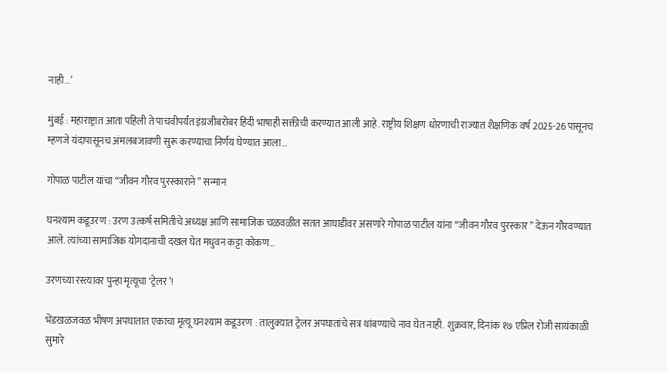नाही…’

मुंबई : महाराष्ट्रात आता पहिली ते पाचवीपर्यंत इंग्रजीबरोबर हिंदी भाषाही सक्तीची करण्यात आली आहे. राष्ट्रीय शिक्षण धोरणाची राज्यात शैक्षणिक वर्ष 2025-26 पासूनच म्हणजे यंदापासूनच अंमलबजावणी सुरू करण्याचा निर्णय घेण्यात आला…

गोपाळ पाटील यांचा “जीवन गौरव पुरस्काराने” सन्मान

घनश्याम कडूउरण : उरण उत्कर्ष समितीचे अध्यक्ष आणि सामाजिक चळवळीत सतत आघाडीवर असणारे गोपाळ पाटील यांना “जीवन गौरव पुरस्कार” देऊन गौरवण्यात आले. त्यांच्या सामाजिक योगदानाची दखल घेत मधुवन कट्टा कोकण…

उरणच्या रस्त्यावर पुन्हा मृत्यूचा ‘ट्रेलर’!

भेंडखळजवळ भीषण अपघातात एकाचा मृत्यू घनश्याम कडूउरण : तालुक्यात ट्रेलर अपघातांचे सत्र थांबण्याचे नाव घेत नाही. शुक्रवार, दिनांक १७ एप्रिल रोजी सायंकाळी सुमारे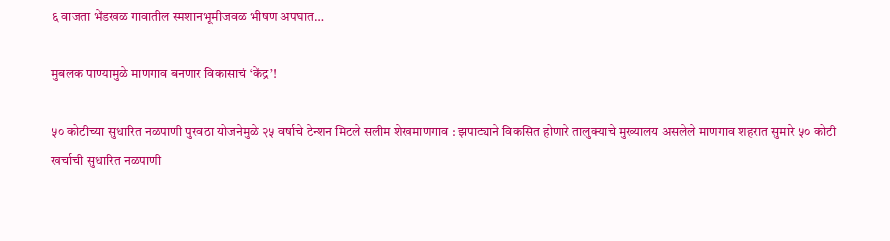६ वाजता भेंडखळ गावातील स्मशानभूमीजवळ भीषण अपघात…

मुबलक पाण्यामुळे माणगाव बनणार विकासाचं ‘केंद्र’!

५० कोटीच्या सुधारित नळपाणी पुरवठा योजनेमुळे २५ वर्षाचे टेन्शन मिटले सलीम शेखमाणगाव : झपाट्याने विकसित होणारे तालुक्याचे मुख्यालय असलेले माणगाव शहरात सुमारे ५० कोटी खर्चाची सुधारित नळपाणी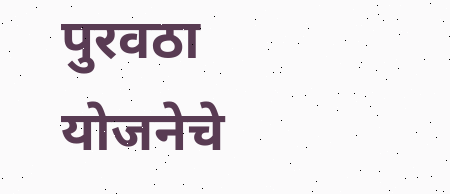पुरवठा योजनेचे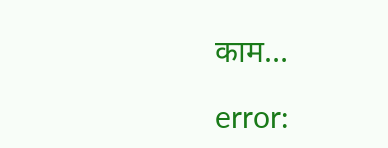काम…

error: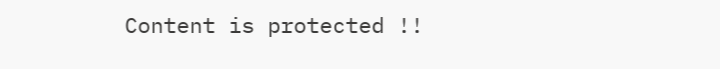Content is protected !!